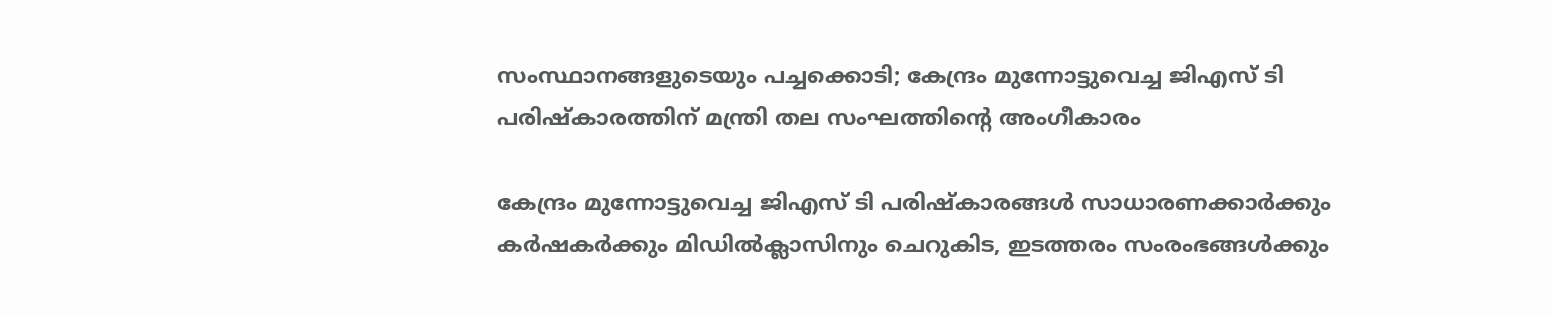സംസ്ഥാനങ്ങളുടെയും പച്ചക്കൊടി; കേന്ദ്രം മുന്നോട്ടുവെച്ച ജിഎസ് ടി പരിഷ്‌കാരത്തിന് മന്ത്രി തല സംഘത്തിന്റെ അംഗീകാരം

കേന്ദ്രം മുന്നോട്ടുവെച്ച ജിഎസ് ടി പരിഷ്‌കാരങ്ങള്‍ സാധാരണക്കാര്‍ക്കും കര്‍ഷകര്‍ക്കും മിഡില്‍ക്ലാസിനും ചെറുകിട, ഇടത്തരം സംരംഭങ്ങള്‍ക്കും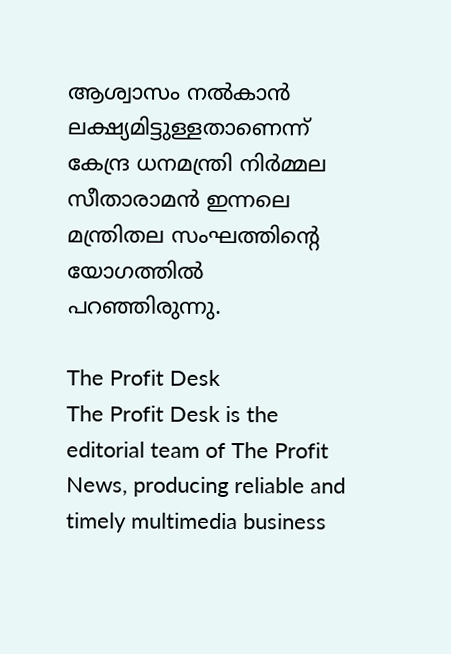ആശ്വാസം നല്‍കാന്‍ ലക്ഷ്യമിട്ടുള്ളതാണെന്ന് കേന്ദ്ര ധനമന്ത്രി നിര്‍മ്മല സീതാരാമന്‍ ഇന്നലെ മന്ത്രിതല സംഘത്തിന്റെ യോഗത്തില്‍ പറഞ്ഞിരുന്നു.

The Profit Desk
The Profit Desk is the editorial team of The Profit News, producing reliable and timely multimedia business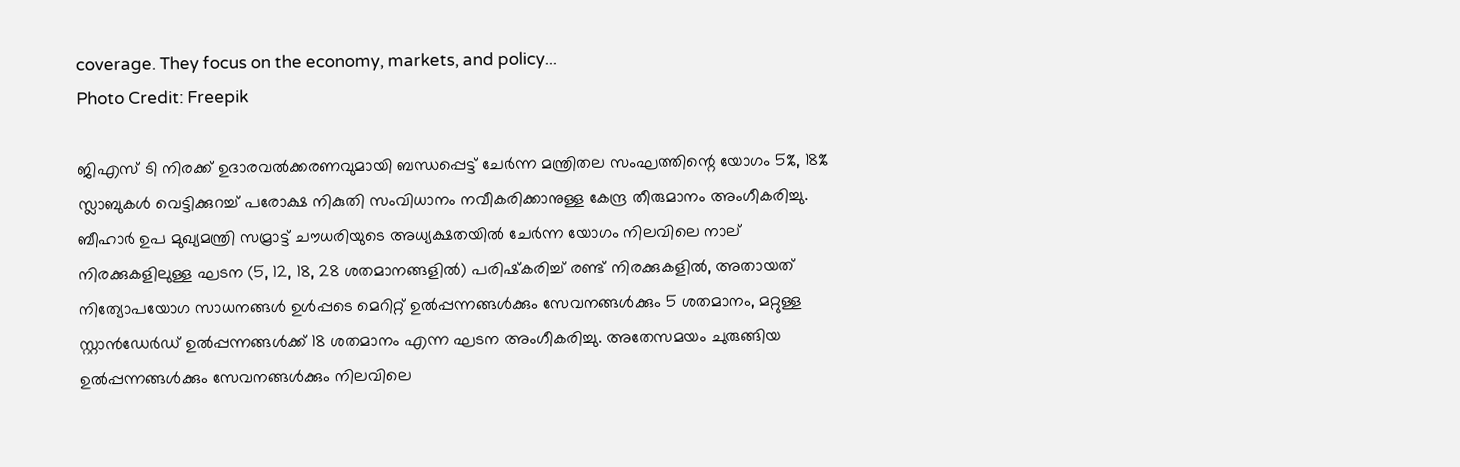coverage. They focus on the economy, markets, and policy...
Photo Credit: Freepik

ജിഎസ് ടി നിരക്ക് ഉദാരവല്‍ക്കരണവുമായി ബന്ധപ്പെട്ട് ചേര്‍ന്ന മന്ത്രിതല സംഘത്തിന്റെ യോഗം 5%, 18% സ്ലാബുകള്‍ വെട്ടിക്കുറച്ച് പരോക്ഷ നികുതി സംവിധാനം നവീകരിക്കാനുള്ള കേന്ദ്ര തീരുമാനം അംഗീകരിച്ചു. ബീഹാര്‍ ഉപ മുഖ്യമന്ത്രി സമ്രാട്ട് ചൗധരിയുടെ അധ്യക്ഷതയില്‍ ചേര്‍ന്ന യോഗം നിലവിലെ നാല് നിരക്കുകളിലുള്ള ഘടന (5, 12, 18, 28 ശതമാനങ്ങളില്‍) പരിഷ്‌കരിച്ച് രണ്ട് നിരക്കുകളില്‍, അതായത് നിത്യോപയോഗ സാധനങ്ങള്‍ ഉള്‍പ്പടെ മെറിറ്റ് ഉല്‍പ്പന്നങ്ങള്‍ക്കും സേവനങ്ങള്‍ക്കും 5 ശതമാനം, മറ്റുള്ള സ്റ്റാന്‍ഡേര്‍ഡ് ഉല്‍പ്പന്നങ്ങള്‍ക്ക് 18 ശതമാനം എന്ന ഘടന അംഗീകരിച്ചു. അതേസമയം ചുരുങ്ങിയ ഉല്‍പ്പന്നങ്ങള്‍ക്കും സേവനങ്ങള്‍ക്കും നിലവിലെ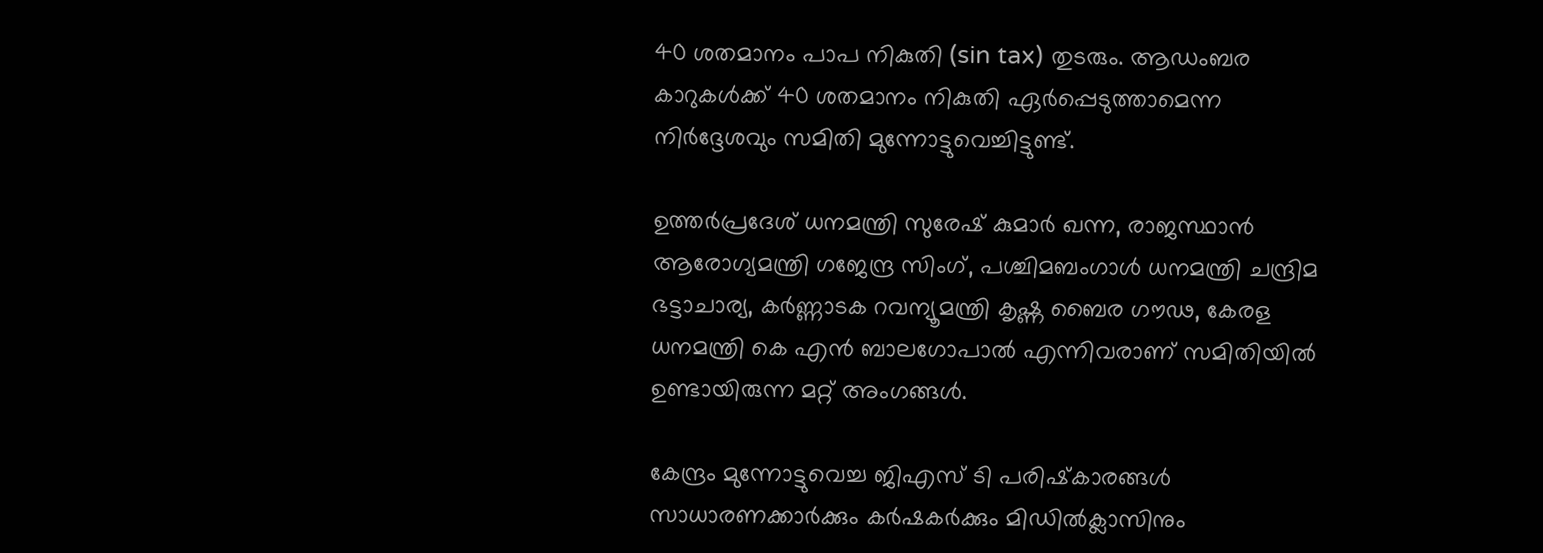40 ശതമാനം പാപ നികുതി (sin tax) തുടരും. ആഡംബര കാറുകള്‍ക്ക് 40 ശതമാനം നികുതി ഏര്‍പ്പെടുത്താമെന്ന നിര്‍ദ്ദേശവും സമിതി മുന്നോട്ടുവെച്ചിട്ടുണ്ട്.

ഉത്തര്‍പ്രദേശ് ധനമന്ത്രി സുരേഷ് കുമാര്‍ ഖന്ന, രാജസ്ഥാന്‍ ആരോഗ്യമന്ത്രി ഗജേന്ദ്ര സിംഗ്, പശ്ചിമബംഗാള്‍ ധനമന്ത്രി ചന്ദ്രിമ ഭട്ടാചാര്യ, കര്‍ണ്ണാടക റവന്യൂമന്ത്രി കൃഷ്ണ ബൈര ഗൗഢ, കേരള ധനമന്ത്രി കെ എന്‍ ബാലഗോപാല്‍ എന്നിവരാണ് സമിതിയില്‍ ഉണ്ടായിരുന്ന മറ്റ് അംഗങ്ങള്‍.

കേന്ദ്രം മുന്നോട്ടുവെച്ച ജിഎസ് ടി പരിഷ്‌കാരങ്ങള്‍ സാധാരണക്കാര്‍ക്കും കര്‍ഷകര്‍ക്കും മിഡില്‍ക്ലാസിനും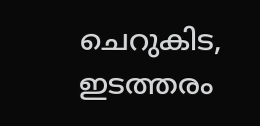ചെറുകിട, ഇടത്തരം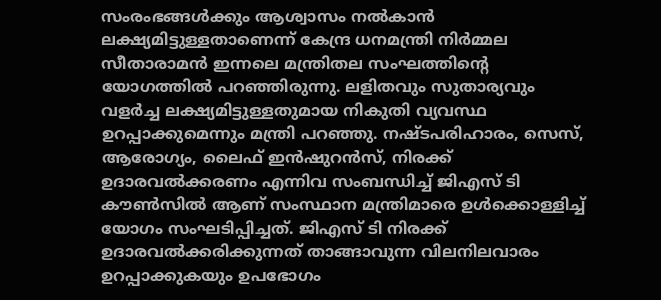സംരംഭങ്ങള്‍ക്കും ആശ്വാസം നല്‍കാന്‍ ലക്ഷ്യമിട്ടുള്ളതാണെന്ന് കേന്ദ്ര ധനമന്ത്രി നിര്‍മ്മല സീതാരാമന്‍ ഇന്നലെ മന്ത്രിതല സംഘത്തിന്റെ യോഗത്തില്‍ പറഞ്ഞിരുന്നു. ലളിതവും സുതാര്യവും വളര്‍ച്ച ലക്ഷ്യമിട്ടുള്ളതുമായ നികുതി വ്യവസ്ഥ ഉറപ്പാക്കുമെന്നും മന്ത്രി പറഞ്ഞു. നഷ്ടപരിഹാരം, സെസ്, ആരോഗ്യം, ലൈഫ് ഇന്‍ഷുറന്‍സ്, നിരക്ക് ഉദാരവല്‍ക്കരണം എന്നിവ സംബന്ധിച്ച് ജിഎസ് ടി കൗണ്‍സില്‍ ആണ് സംസ്ഥാന മന്ത്രിമാരെ ഉള്‍ക്കൊള്ളിച്ച് യോഗം സംഘടിപ്പിച്ചത്. ജിഎസ് ടി നിരക്ക് ഉദാരവല്‍ക്കരിക്കുന്നത് താങ്ങാവുന്ന വിലനിലവാരം ഉറപ്പാക്കുകയും ഉപഭോഗം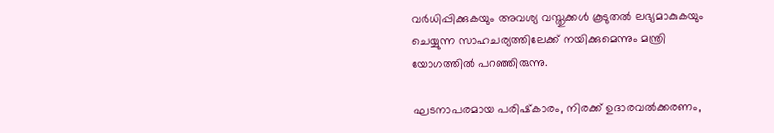വര്‍ധിപ്പിക്കുകയും അവശ്യ വസ്തുക്കള്‍ കൂടുതല്‍ ലഭ്യമാകുകയും ചെയ്യുന്ന സാഹചര്യത്തിലേക്ക് നയിക്കുമെന്നും മന്ത്രി യോഗത്തില്‍ പറഞ്ഞിരുന്നു.

ഘടനാപരമായ പരിഷ്‌കാരം, നിരക്ക് ഉദാരവല്‍ക്കരണം,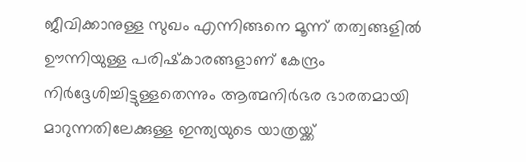ജീവിക്കാനുള്ള സുഖം എന്നിങ്ങനെ മൂന്ന് തത്വങ്ങളില്‍ ഊന്നിയുള്ള പരിഷ്‌കാരങ്ങളാണ് കേന്ദ്രം നിര്‍ദ്ദേശിച്ചിട്ടുള്ളതെന്നും ആത്മനിര്‍ഭര ഭാരതമായി മാറുന്നതിലേക്കുള്ള ഇന്ത്യയുടെ യാത്രയ്ക്ക്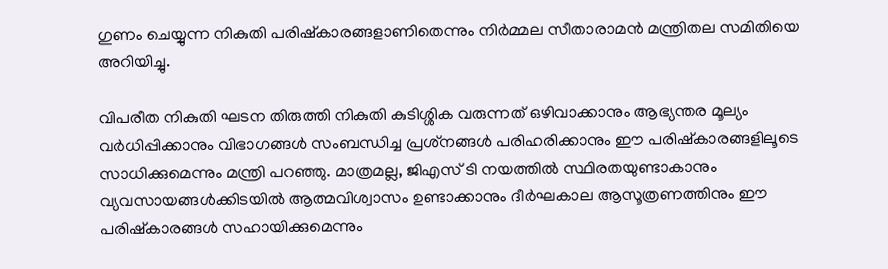ഗുണം ചെയ്യുന്ന നികുതി പരിഷ്‌കാരങ്ങളാണിതെന്നും നിര്‍മ്മല സീതാരാമന്‍ മന്ത്രിതല സമിതിയെ അറിയിച്ചു.

വിപരീത നികുതി ഘടന തിരുത്തി നികുതി കുടിശ്ശിക വരുന്നത് ഒഴിവാക്കാനും ആഭ്യന്തര മൂല്യം വര്‍ധിപ്പിക്കാനും വിഭാഗങ്ങള്‍ സംബന്ധിച്ച പ്രശ്‌നങ്ങള്‍ പരിഹരിക്കാനും ഈ പരിഷ്‌കാരങ്ങളിലൂടെ സാധിക്കുമെന്നും മന്ത്രി പറഞ്ഞു. മാത്രമല്ല, ജിഎസ് ടി നയത്തില്‍ സ്ഥിരതയുണ്ടാകാനും വ്യവസായങ്ങള്‍ക്കിടയില്‍ ആത്മവിശ്വാസം ഉണ്ടാക്കാനും ദീര്‍ഘകാല ആസൂത്രണത്തിനും ഈ പരിഷ്‌കാരങ്ങള്‍ സഹായിക്കുമെന്നും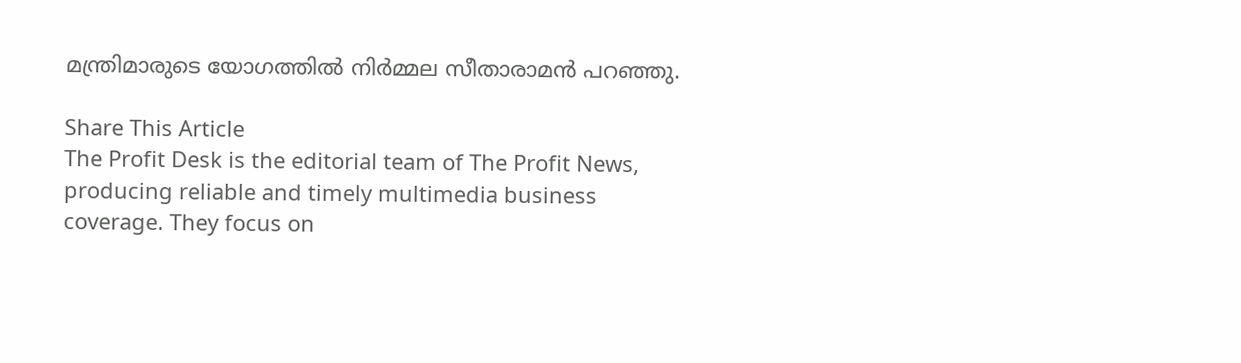മന്ത്രിമാരുടെ യോഗത്തില്‍ നിര്‍മ്മല സീതാരാമന്‍ പറഞ്ഞു.

Share This Article
The Profit Desk is the editorial team of The Profit News, producing reliable and timely multimedia business coverage. They focus on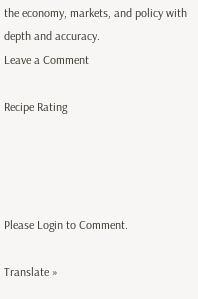the economy, markets, and policy with depth and accuracy.
Leave a Comment

Recipe Rating




Please Login to Comment.

Translate »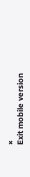×
Exit mobile version